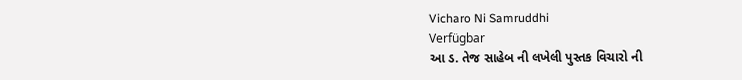Vicharo Ni Samruddhi
Verfügbar
આ ડ. તેજ સાહેબ ની લખેલી પુસ્તક વિચારો ની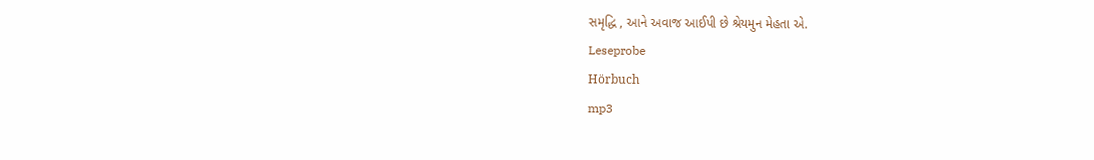સમૃદ્ધિ , આને અવાજ આઈપી છે શ્રેયમુન મેહતા એ.
Leseprobe
Hörbuch
mp3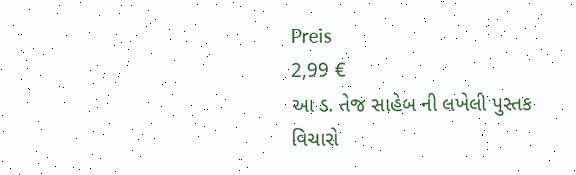Preis
2,99 €
આ ડ. તેજ સાહેબ ની લખેલી પુસ્તક વિચારો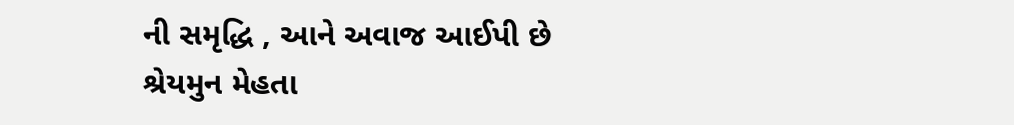ની સમૃદ્ધિ , આને અવાજ આઈપી છે શ્રેયમુન મેહતા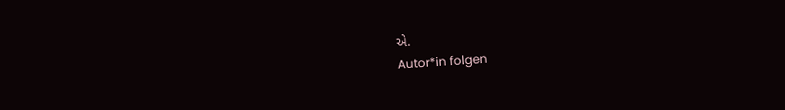એ.
Autor*in folgen